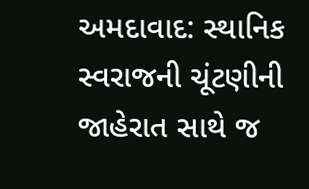અમદાવાદ: સ્થાનિક સ્વરાજની ચૂંટણીની જાહેરાત સાથે જ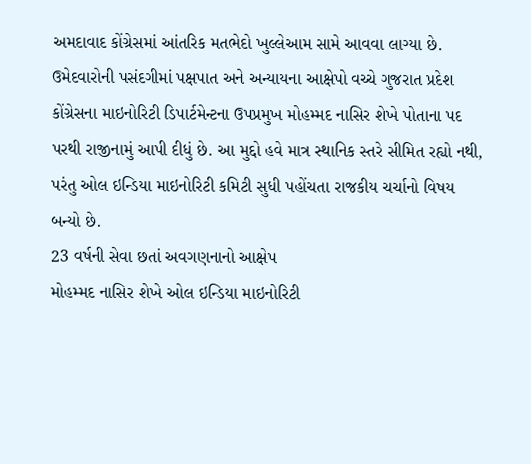અમદાવાદ કોંગ્રેસમાં આંતરિક મતભેદો ખુલ્લેઆમ સામે આવવા લાગ્યા છે. ઉમેદવારોની પસંદગીમાં પક્ષપાત અને અન્યાયના આક્ષેપો વચ્ચે ગુજરાત પ્રદેશ કોંગ્રેસના માઇનોરિટી ડિપાર્ટમેન્ટના ઉપપ્રમુખ મોહમ્મદ નાસિર શેખે પોતાના પદ પરથી રાજીનામું આપી દીધું છે. આ મુદ્દો હવે માત્ર સ્થાનિક સ્તરે સીમિત રહ્યો નથી, પરંતુ ઓલ ઇન્ડિયા માઇનોરિટી કમિટી સુધી પહોંચતા રાજકીય ચર્ચાનો વિષય બન્યો છે.
23 વર્ષની સેવા છતાં અવગણનાનો આક્ષેપ
મોહમ્મદ નાસિર શેખે ઓલ ઇન્ડિયા માઇનોરિટી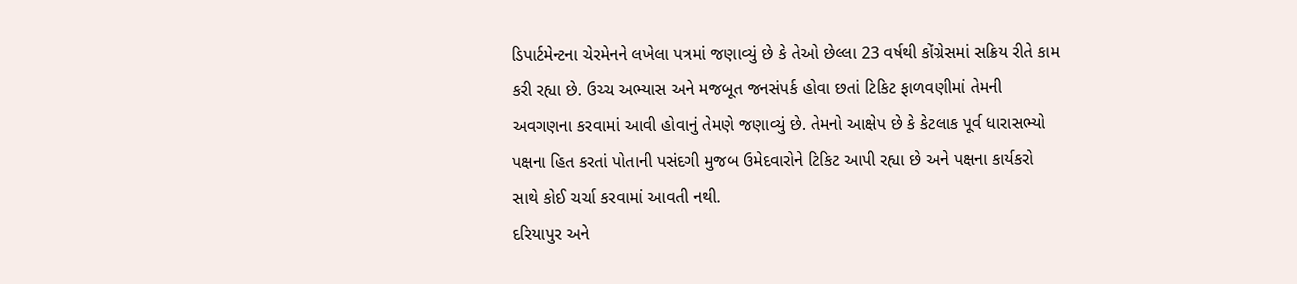ડિપાર્ટમેન્ટના ચેરમેનને લખેલા પત્રમાં જણાવ્યું છે કે તેઓ છેલ્લા 23 વર્ષથી કોંગ્રેસમાં સક્રિય રીતે કામ કરી રહ્યા છે. ઉચ્ચ અભ્યાસ અને મજબૂત જનસંપર્ક હોવા છતાં ટિકિટ ફાળવણીમાં તેમની અવગણના કરવામાં આવી હોવાનું તેમણે જણાવ્યું છે. તેમનો આક્ષેપ છે કે કેટલાક પૂર્વ ધારાસભ્યો પક્ષના હિત કરતાં પોતાની પસંદગી મુજબ ઉમેદવારોને ટિકિટ આપી રહ્યા છે અને પક્ષના કાર્યકરો સાથે કોઈ ચર્ચા કરવામાં આવતી નથી.
દરિયાપુર અને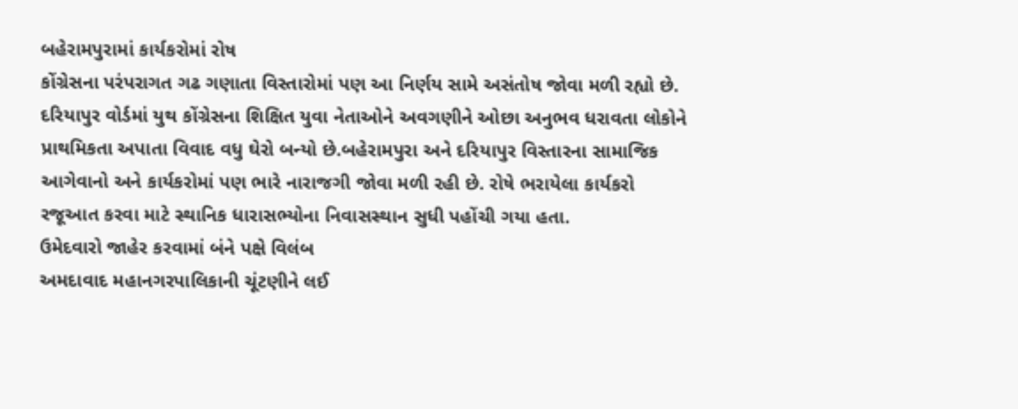બહેરામપુરામાં કાર્યકરોમાં રોષ
કોંગ્રેસના પરંપરાગત ગઢ ગણાતા વિસ્તારોમાં પણ આ નિર્ણય સામે અસંતોષ જોવા મળી રહ્યો છે. દરિયાપુર વોર્ડમાં યુથ કોંગ્રેસના શિક્ષિત યુવા નેતાઓને અવગણીને ઓછા અનુભવ ધરાવતા લોકોને પ્રાથમિકતા અપાતા વિવાદ વધુ ઘેરો બન્યો છે.બહેરામપુરા અને દરિયાપુર વિસ્તારના સામાજિક આગેવાનો અને કાર્યકરોમાં પણ ભારે નારાજગી જોવા મળી રહી છે. રોષે ભરાયેલા કાર્યકરો રજૂઆત કરવા માટે સ્થાનિક ધારાસભ્યોના નિવાસસ્થાન સુધી પહોંચી ગયા હતા.
ઉમેદવારો જાહેર કરવામાં બંને પક્ષે વિલંબ
અમદાવાદ મહાનગરપાલિકાની ચૂંટણીને લઈ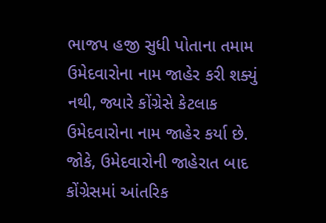ભાજપ હજી સુધી પોતાના તમામ ઉમેદવારોના નામ જાહેર કરી શક્યું નથી, જ્યારે કોંગ્રેસે કેટલાક ઉમેદવારોના નામ જાહેર કર્યા છે. જોકે, ઉમેદવારોની જાહેરાત બાદ કોંગ્રેસમાં આંતરિક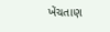ખેંચતાણ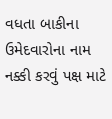વધતા બાકીના ઉમેદવારોના નામ નક્કી કરવું પક્ષ માટે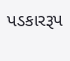પડકારરૂપ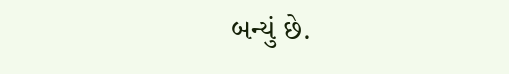બન્યું છે.